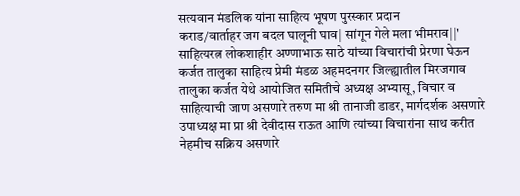सत्यवान मंडलिक यांना साहित्य भूषण पुरस्कार प्रदान
कराड/वार्ताहर जग बदल घालूनी घाव| सांगून गेले मला भीमराव||' साहित्यरत्न लोकशाहीर अण्णाभाऊ साठे यांच्या विचारांची प्रेरणा घेऊन कर्जत तालुका साहित्य प्रेमी मंडळ अहमदनगर जिल्ह्यातील मिरजगाव तालुका कर्जत येथे आयोजित समितीचे अध्यक्ष अभ्यासू, विचार व साहित्याची जाण असणारे तरुण मा श्री तानाजी डाडर, मार्गदर्शक असणारे उपाध्यक्ष मा प्रा श्री देवीदास राऊत आणि त्यांच्या विचारांना साथ करीत नेहमीच सक्रिय असणारे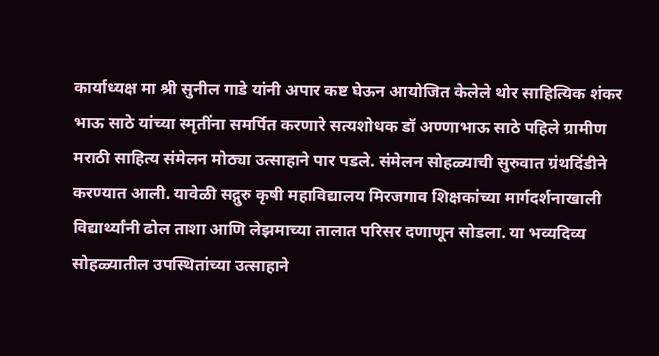कार्याध्यक्ष मा श्री सुनील गाडे यांनी अपार कष्ट घेऊन आयोजित केलेले थोर साहित्यिक शंकर भाऊ साठे यांच्या स्मृतींना समर्पित करणारे सत्यशोधक डॉ अण्णाभाऊ साठे पहिले ग्रामीण मराठी साहित्य संमेलन मोठ्या उत्साहाने पार पडले. संमेलन सोहळ्याची सुरुवात ग्रंथदिंडीने करण्यात आली. यावेळी सद्गुरु कृषी महाविद्यालय मिरजगाव शिक्षकांच्या मार्गदर्शनाखाली विद्यार्थ्यांनी ढोल ताशा आणि लेझमाच्या तालात परिसर दणाणून सोडला. या भव्यदिव्य सोहळ्यातील उपस्थितांच्या उत्साहाने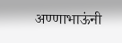अण्णाभाऊंनी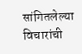सांगितलेल्या विचारांची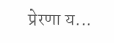प्रेरणा य...